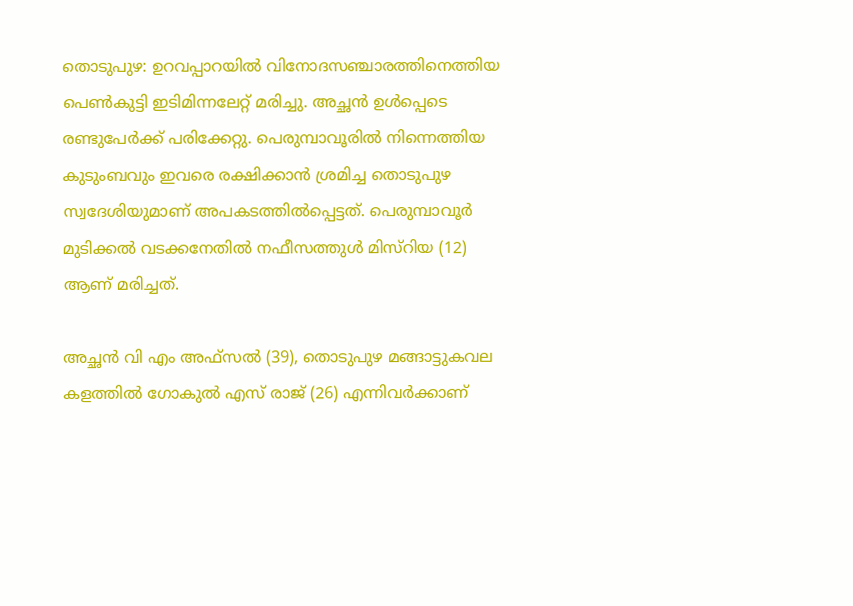തൊടുപുഴ: ഉറവപ്പാറയിൽ വിനോദസഞ്ചാരത്തിനെത്തിയ പെൺകുട്ടി ഇടിമിന്നലേറ്റ് മരിച്ചു. അച്ഛൻ ഉൾപ്പെടെ രണ്ടുപേർക്ക് പരിക്കേറ്റു. പെരുമ്പാവൂരിൽ നിന്നെത്തിയ കുടുംബവും ഇവരെ രക്ഷിക്കാൻ ശ്രമിച്ച തൊടുപുഴ സ്വദേശിയുമാണ് അപകടത്തിൽപ്പെട്ടത്. പെരുമ്പാവൂർ മുടിക്കൽ വടക്കനേതിൽ നഫീസത്തുൾ മിസ്റിയ (12) ആണ് മരിച്ചത്.

അച്ഛൻ വി എം അഫ്സൽ (39), തൊടുപുഴ മങ്ങാട്ടുകവല കളത്തിൽ ഗോകുൽ എസ് രാജ് (26) എന്നിവർക്കാണ്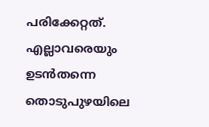പരിക്കേറ്റത്. എല്ലാവരെയും ഉടൻതന്നെ തൊടുപുഴയിലെ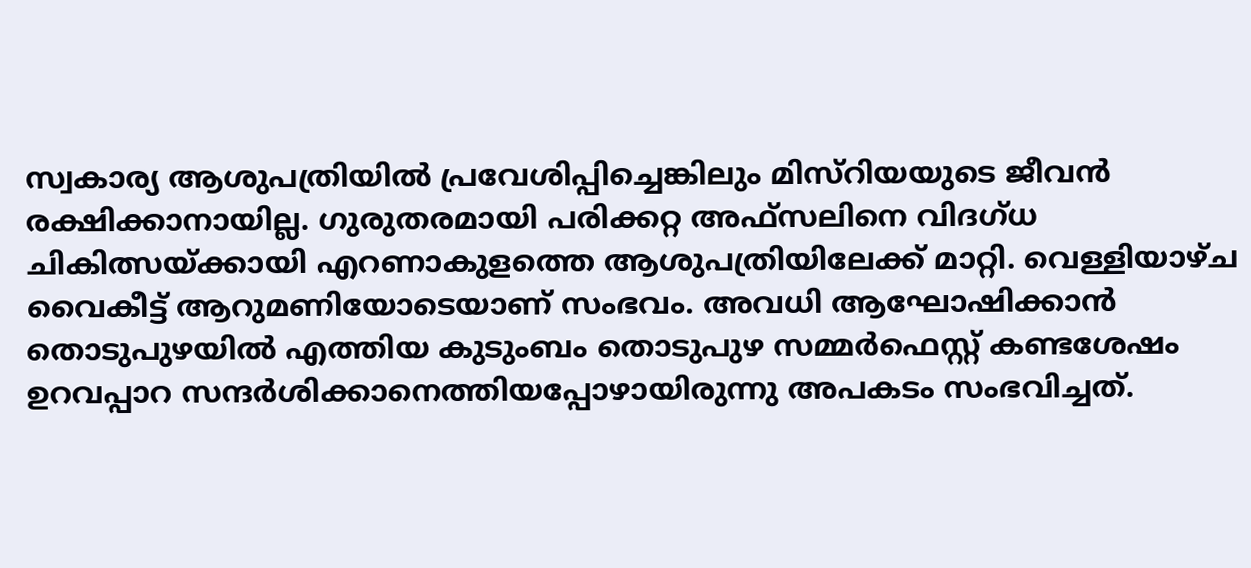സ്വകാര്യ ആശുപത്രിയിൽ പ്രവേശിപ്പിച്ചെങ്കിലും മിസ്റിയയുടെ ജീവൻ രക്ഷിക്കാനായില്ല. ഗുരുതരമായി പരിക്കറ്റ അഫ്സലിനെ വിദഗ്ധ ചികിത്സയ്ക്കായി എറണാകുളത്തെ ആശുപത്രിയിലേക്ക് മാറ്റി. വെള്ളിയാഴ്ച വൈകീട്ട് ആറുമണിയോടെയാണ് സംഭവം. അവധി ആഘോഷിക്കാൻ തൊടുപുഴയിൽ എത്തിയ കുടുംബം തൊടുപുഴ സമ്മർഫെസ്റ്റ് കണ്ടശേഷം ഉറവപ്പാറ സന്ദർശിക്കാനെത്തിയപ്പോഴായിരുന്നു അപകടം സംഭവിച്ചത്.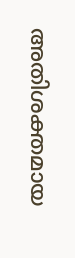അതിശക്തമായ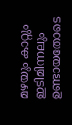മഴയും കാറ്റും ഇടിമിന്നലും ഉണ്ടായതോടെ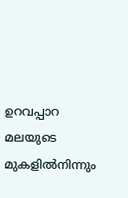ഉറവപ്പാറ മലയുടെ മുകളിൽനിന്നും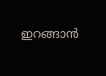ഇറങ്ങാൻ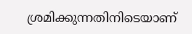ശ്രമിക്കുന്നതിനിടെയാണ്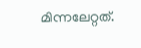മിന്നലേറ്റത്.